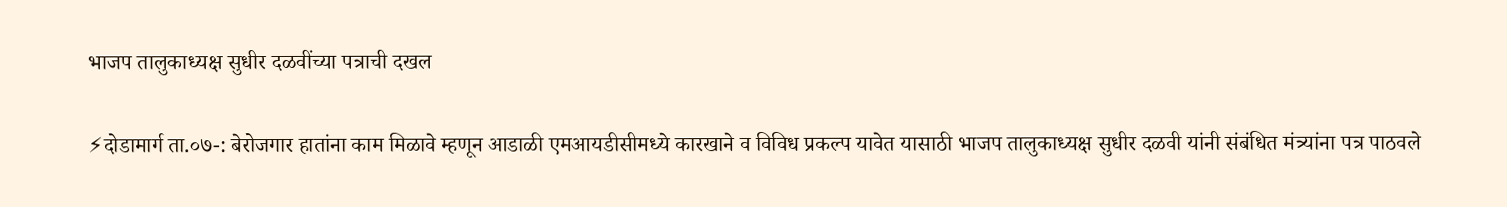भाजप तालुकाध्यक्ष सुधीर दळवींच्या पत्राची दखल

⚡दोडामार्ग ता.०७-: बेरोजगार हातांना काम मिळावे म्हणून आडाळी एमआयडीसीमध्ये कारखाने व विविध प्रकल्प यावेत यासाठी भाजप तालुकाध्यक्ष सुधीर दळवी यांनी संबंधित मंत्र्यांना पत्र पाठवले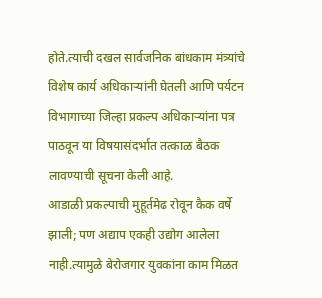होते.त्याची दखल सार्वजनिक बांधकाम मंत्र्यांचे विशेष कार्य अधिकाऱ्यांनी घेतली आणि पर्यटन विभागाच्या जिल्हा प्रकल्प अधिकाऱ्यांना पत्र पाठवून या विषयासंदर्भात तत्काळ बैठक लावण्याची सूचना केली आहे.
आडाळी प्रकल्पाची मुहूर्तमेढ रोवून कैक वर्षे झाली; पण अद्याप एकही उद्योग आलेला नाही.त्यामुळे बेरोजगार युवकांना काम मिळत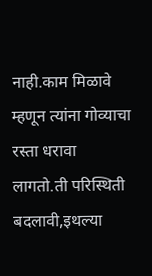नाही.काम मिळावे म्हणून त्यांना गोव्याचा रस्ता धरावा लागतो.ती परिस्थिती बदलावी,इथल्या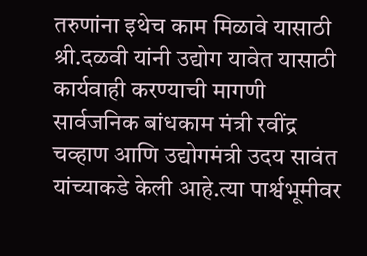तरुणांना इथेच काम मिळावे यासाठी श्री.दळवी यांनी उद्योग यावेत यासाठी कार्यवाही करण्याची मागणी सार्वजनिक बांधकाम मंत्री रवींद्र चव्हाण आणि उद्योगमंत्री उदय सावंत यांच्याकडे केली आहे.त्या पार्श्वभूमीवर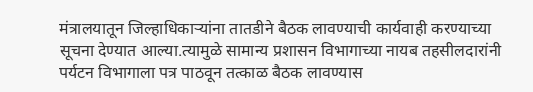मंत्रालयातून जिल्हाधिकाऱ्यांना तातडीने बैठक लावण्याची कार्यवाही करण्याच्या सूचना देण्यात आल्या.त्यामुळे सामान्य प्रशासन विभागाच्या नायब तहसीलदारांनी पर्यटन विभागाला पत्र पाठवून तत्काळ बैठक लावण्यास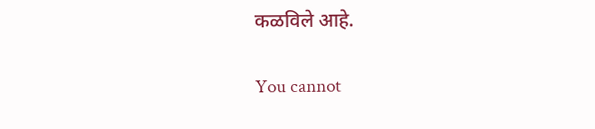कळविले आहे.

You cannot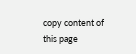copy content of this page